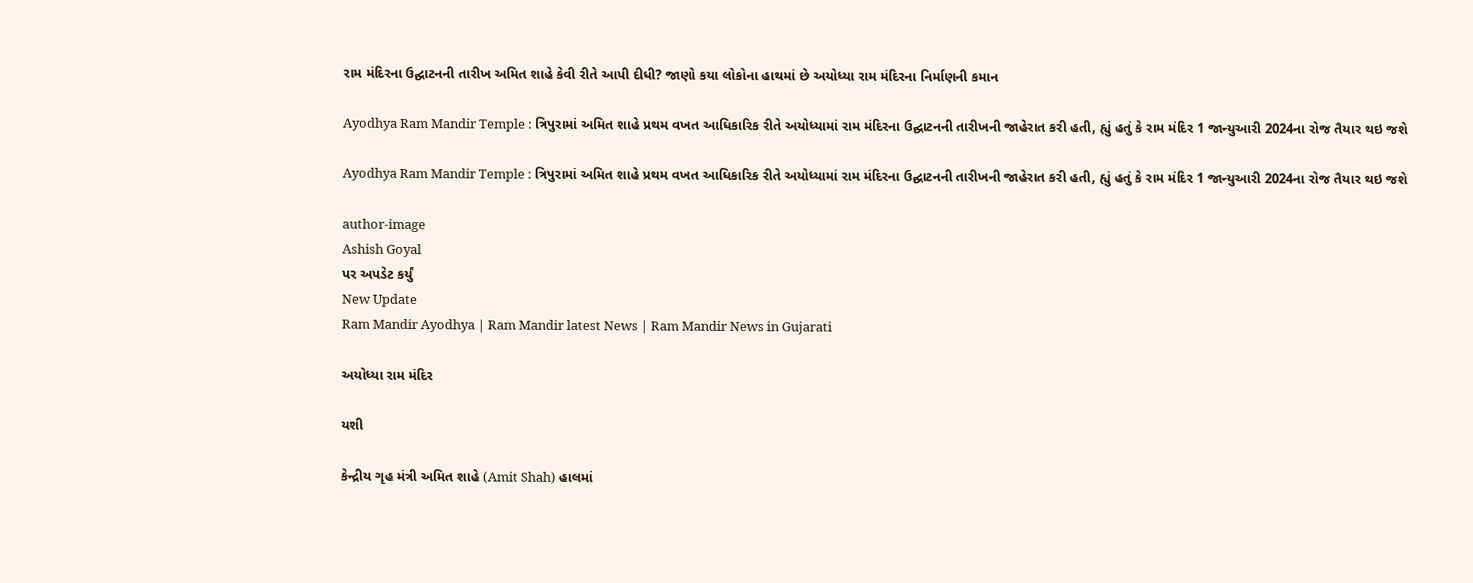રામ મંદિરના ઉદ્ઘાટનની તારીખ અમિત શાહે કેવી રીતે આપી દીધી? જાણો કયા લોકોના હાથમાં છે અયોધ્યા રામ મંદિરના નિર્માણની કમાન

Ayodhya Ram Mandir Temple : ત્રિપુરામાં અમિત શાહે પ્રથમ વખત આધિકારિક રીતે અયોધ્યામાં રામ મંદિરના ઉદ્ઘાટનની તારીખની જાહેરાત કરી હતી, હ્યું હતું કે રામ મંદિર 1 જાન્યુઆરી 2024ના રોજ તૈયાર થઇ જશે

Ayodhya Ram Mandir Temple : ત્રિપુરામાં અમિત શાહે પ્રથમ વખત આધિકારિક રીતે અયોધ્યામાં રામ મંદિરના ઉદ્ઘાટનની તારીખની જાહેરાત કરી હતી, હ્યું હતું કે રામ મંદિર 1 જાન્યુઆરી 2024ના રોજ તૈયાર થઇ જશે

author-image
Ashish Goyal
પર અપડેટ કર્યું
New Update
Ram Mandir Ayodhya | Ram Mandir latest News | Ram Mandir News in Gujarati

અયોધ્યા રામ મંદિર

યશી

કેન્દ્રીય ગૃહ મંત્રી અમિત શાહે (Amit Shah) હાલમાં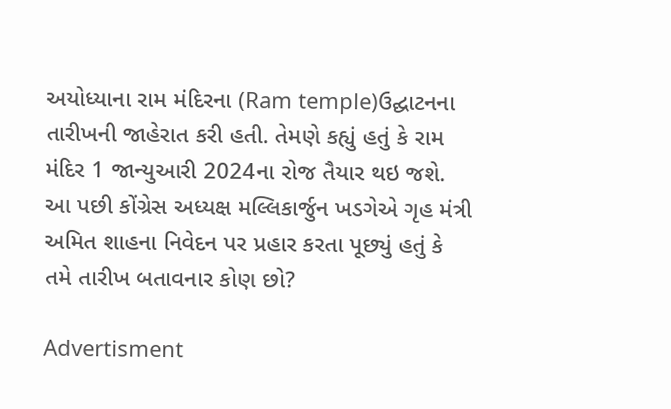અયોધ્યાના રામ મંદિરના (Ram temple)ઉદ્ઘાટનના તારીખની જાહેરાત કરી હતી. તેમણે કહ્યું હતું કે રામ મંદિર 1 જાન્યુઆરી 2024ના રોજ તૈયાર થઇ જશે. આ પછી કોંગ્રેસ અધ્યક્ષ મલ્લિકાર્જુન ખડગેએ ગૃહ મંત્રી અમિત શાહના નિવેદન પર પ્રહાર કરતા પૂછ્યું હતું કે તમે તારીખ બતાવનાર કોણ છો?

Advertisment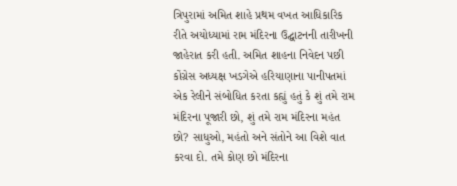ત્રિપુરામાં અમિત શાહે પ્રથમ વખત આધિકારિક રીતે અયોધ્યામાં રામ મંદિરના ઉદ્ઘાટનની તારીખની જાહેરાત કરી હતી. અમિત શાહના નિવેદન પછી કોંગ્રેસ અધ્યક્ષ ખડગેએ હરિયાણાના પાનીપતમાં એક રેલીને સંબોધિત કરતા કહ્યું હતું કે શું તમે રામ મંદિરના પૂજારી છો, શું તમે રામ મંદિરના મહંત છો? સાધુઓ, મહંતો અને સંતોને આ વિશે વાત કરવા દો. તમે કોણ છો મંદિરના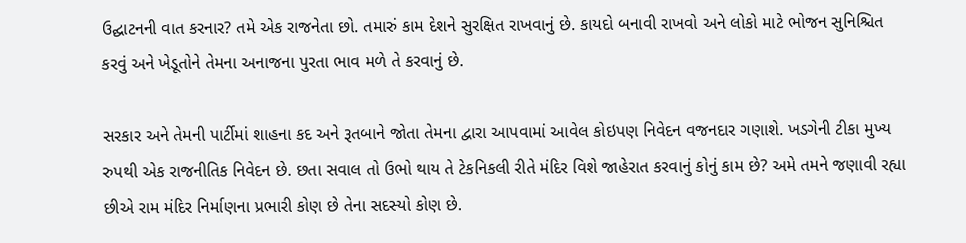ઉદ્ઘાટનની વાત કરનાર? તમે એક રાજનેતા છો. તમારું કામ દેશને સુરક્ષિત રાખવાનું છે. કાયદો બનાવી રાખવો અને લોકો માટે ભોજન સુનિશ્ચિત કરવું અને ખેડૂતોને તેમના અનાજના પુરતા ભાવ મળે તે કરવાનું છે.

સરકાર અને તેમની પાર્ટીમાં શાહના કદ અને રૂતબાને જોતા તેમના દ્વારા આપવામાં આવેલ કોઇપણ નિવેદન વજનદાર ગણાશે. ખડગેની ટીકા મુખ્ય રુપથી એક રાજનીતિક નિવેદન છે. છતા સવાલ તો ઉભો થાય તે ટેકનિકલી રીતે મંદિર વિશે જાહેરાત કરવાનું કોનું કામ છે? અમે તમને જણાવી રહ્યા છીએ રામ મંદિર નિર્માણના પ્રભારી કોણ છે તેના સદસ્યો કોણ છે.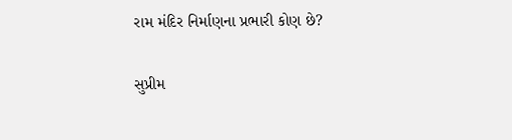રામ મંદિર નિર્માણના પ્રભારી કોણ છે?

સુપ્રીમ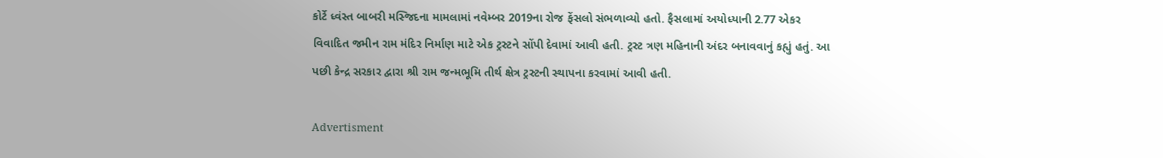કોર્ટે ધ્વંસ્ત બાબરી મસ્જિદના મામલામાં નવેમ્બર 2019ના રોજ ફેંસલો સંભળાવ્યો હતો. ફૈસલામાં અયોધ્યાની 2.77 એકર વિવાદિત જમીન રામ મંદિર નિર્માણ માટે એક ટ્રસ્ટને સોંપી દેવામાં આવી હતી. ટ્રસ્ટ ત્રણ મહિનાની અંદર બનાવવાનું કહ્યું હતું. આ પછી કેન્દ્ર સરકાર દ્વારા શ્રી રામ જન્મભૂમિ તીર્થ ક્ષેત્ર ટ્રસ્ટની સ્થાપના કરવામાં આવી હતી.

Advertisment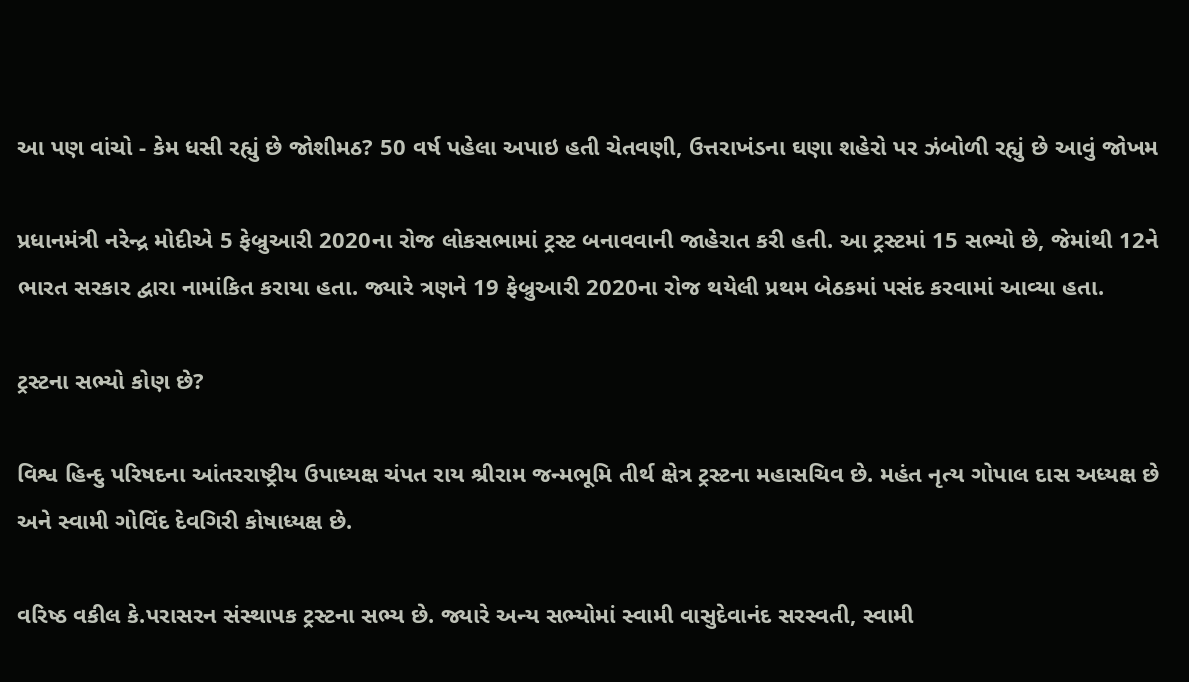આ પણ વાંચો - કેમ ધસી રહ્યું છે જોશીમઠ? 50 વર્ષ પહેલા અપાઇ હતી ચેતવણી, ઉત્તરાખંડના ઘણા શહેરો પર ઝંબોળી રહ્યું છે આવું જોખમ

પ્રધાનમંત્રી નરેન્દ્ર મોદીએ 5 ફેબ્રુઆરી 2020ના રોજ લોકસભામાં ટ્રસ્ટ બનાવવાની જાહેરાત કરી હતી. આ ટ્રસ્ટમાં 15 સભ્યો છે, જેમાંથી 12ને ભારત સરકાર દ્વારા નામાંકિત કરાયા હતા. જ્યારે ત્રણને 19 ફેબ્રુઆરી 2020ના રોજ થયેલી પ્રથમ બેઠકમાં પસંદ કરવામાં આવ્યા હતા.

ટ્રસ્ટના સભ્યો કોણ છે?

વિશ્વ હિન્દુ પરિષદના આંતરરાષ્ટ્રીય ઉપાધ્યક્ષ ચંપત રાય શ્રીરામ જન્મભૂમિ તીર્થ ક્ષેત્ર ટ્રસ્ટના મહાસચિવ છે. મહંત નૃત્ય ગોપાલ દાસ અધ્યક્ષ છે અને સ્વામી ગોવિંદ દેવગિરી કોષાધ્યક્ષ છે.

વરિષ્ઠ વકીલ કે.પરાસરન સંસ્થાપક ટ્રસ્ટના સભ્ય છે. જ્યારે અન્ય સભ્યોમાં સ્વામી વાસુદેવાનંદ સરસ્વતી, સ્વામી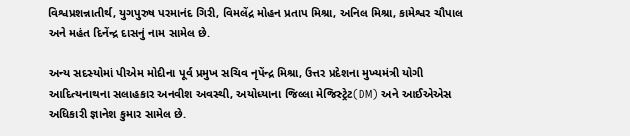વિશ્વપ્રશન્નાતીર્થ, યુગપુરુષ પરમાનંદ ગિરી, વિમલેંદ્ર મોહન પ્રતાપ મિશ્રા, અનિલ મિશ્રા, કામેશ્વર ચૌપાલ અને મહંત દિનેંન્દ્ર દાસનું નામ સામેલ છે.

અન્ય સદસ્યોમાં પીએમ મોદીના પૂર્વ પ્રમુખ સચિવ નૃપેંન્દ્ર મિશ્રા, ઉત્તર પ્રદેશના મુખ્યમંત્રી યોગી આદિત્યનાથના સલાહકાર અનવીશ અવસ્થી, અયોધ્યાના જિલ્લા મેજિસ્ટ્રેટ(DM) અને આઈએએસ અધિકારી જ્ઞાનેશ કુમાર સામેલ છે.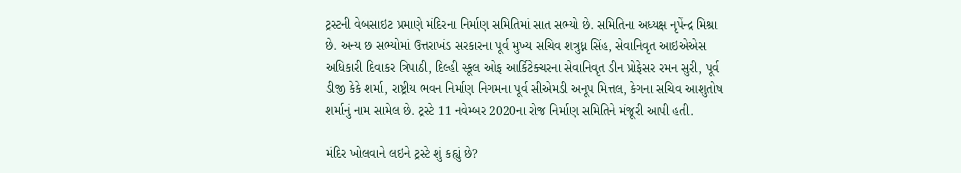ટ્રસ્ટની વેબસાઇટ પ્રમાણે મંદિરના નિર્માણ સમિતિમાં સાત સભ્યો છે. સમિતિના અધ્યક્ષ નૃપેંન્દ્ર મિશ્રા છે. અન્ય છ સભ્યોમાં ઉત્તરાખંડ સરકારના પૂર્વ મુખ્ય સચિવ શત્રુધ્ન સિંહ, સેવાનિવૃત આઇએએસ અધિકારી દિવાકર ત્રિપાઠી, દિલ્હી સ્કૂલ ઓફ આર્કિટેક્ચરના સેવાનિવૃત ડીન પ્રોફેસર રમન સુરી, પૂર્વ ડીજી કેકે શર્મા, રાષ્ટ્રીય ભવન નિર્માણ નિગમના પૂર્વ સીએમડી અનૂપ મિત્તલ, કેગના સચિવ આશુતોષ શર્માનું નામ સામેલ છે. ટ્રસ્ટે 11 નવેમ્બર 2020ના રોજ નિર્માણ સમિતિને મંજૂરી આપી હતી.

મંદિર ખોલવાને લઇને ટ્રસ્ટે શું કહ્યું છે?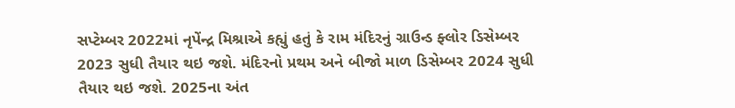સપ્ટેમ્બર 2022માં નૃપેંન્દ્ર મિશ્રાએ કહ્યું હતું કે રામ મંદિરનું ગ્રાઉન્ડ ફ્લોર ડિસેમ્બર 2023 સુધી તૈયાર થઇ જશે. મંદિરનો પ્રથમ અને બીજો માળ ડિસેમ્બર 2024 સુધી તૈયાર થઇ જશે. 2025ના અંત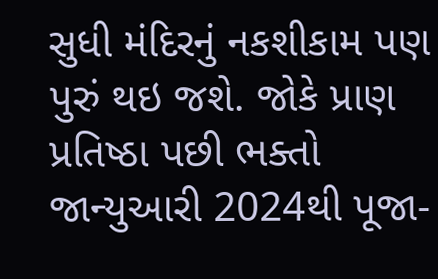સુધી મંદિરનું નકશીકામ પણ પુરું થઇ જશે. જોકે પ્રાણ પ્રતિષ્ઠા પછી ભક્તો જાન્યુઆરી 2024થી પૂજા-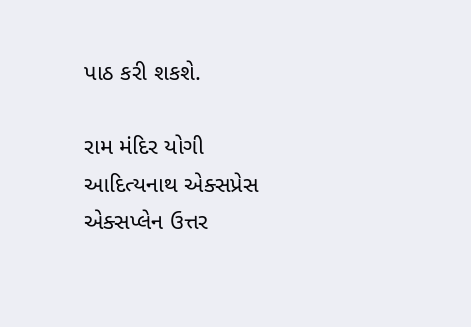પાઠ કરી શકશે.

રામ મંદિર યોગી આદિત્યનાથ એક્સપ્રેસ એક્સપ્લેન ઉત્તર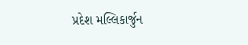પ્રદેશ મલ્લિકાર્જુન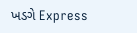ખડગે Express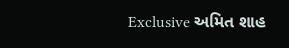Exclusive અમિત શાહ